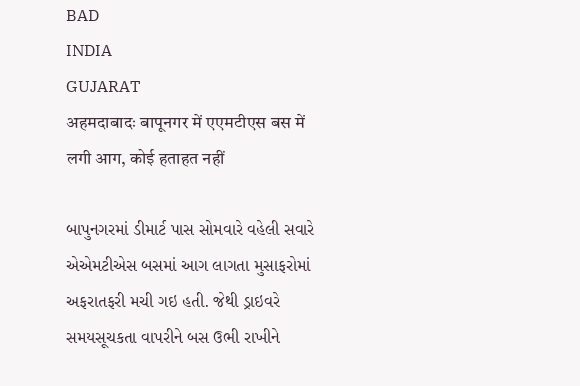BAD
INDIA
GUJARAT
अहमदाबादः बापूनगर में एएमटीएस बस में लगी आग, कोई हताहत नहीं

બાપુનગરમાં ડીમાર્ટ પાસ સોમવારે વહેલી સવારે એએમટીએસ બસમાં આગ લાગતા મુસાફરોમાં અફરાતફરી મચી ગઇ હતી. જેથી ડ્રાઇવરે સમયસૂચકતા વાપરીને બસ ઉભી રાખીને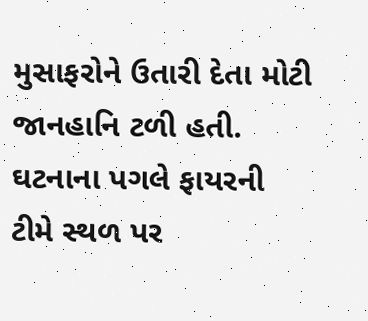મુસાફરોને ઉતારી દેતા મોટી જાનહાનિ ટળી હતી. ઘટનાના પગલે ફાયરની ટીમે સ્થળ પર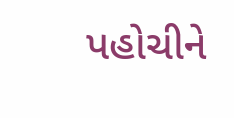પહોચીને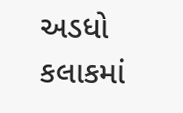અડધો કલાકમાં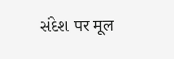સંદેશ पर मूल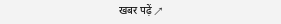खबर पढ़ें ↗